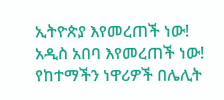ኢትዮጵያ እየመረጠች ነው!
አዲስ አበባ እየመረጠች ነው!
የከተማችን ነዋሪዎች በሌሊት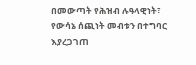በመውጣት የሕዝብ ሉዓላዊነት፣ የውሳኔ ሰጪነት መብቱን በተግባር እያረጋገጠ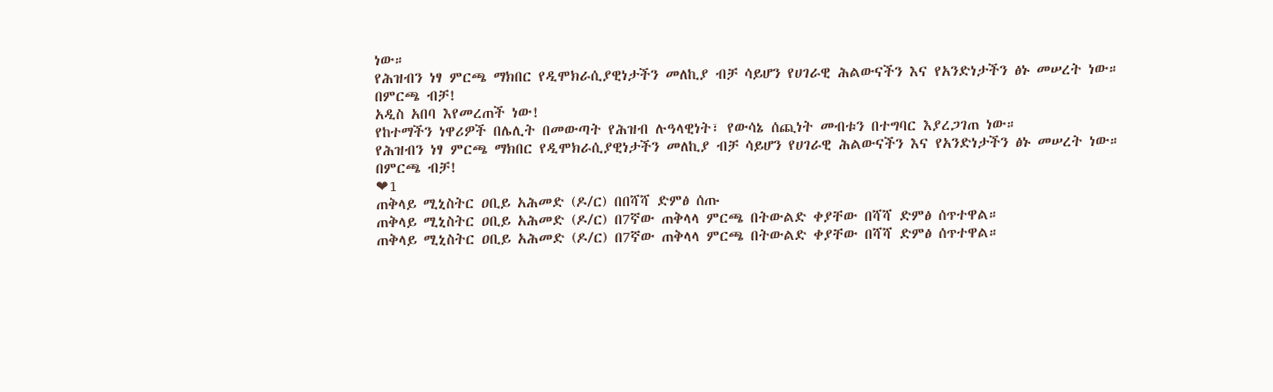ነው።
የሕዝብን ነፃ ምርጫ ማክበር የዲሞክራሲያዊነታችን መለኪያ ብቻ ሳይሆን የሀገራዊ ሕልውናችን እና የአንድነታችን ፅኑ መሠረት ነው።
በምርጫ ብቻ!
አዲስ አበባ እየመረጠች ነው!
የከተማችን ነዋሪዎች በሌሊት በመውጣት የሕዝብ ሉዓላዊነት፣ የውሳኔ ሰጪነት መብቱን በተግባር እያረጋገጠ ነው።
የሕዝብን ነፃ ምርጫ ማክበር የዲሞክራሲያዊነታችን መለኪያ ብቻ ሳይሆን የሀገራዊ ሕልውናችን እና የአንድነታችን ፅኑ መሠረት ነው።
በምርጫ ብቻ!
❤1
ጠቅላይ ሚኒስትር ዐቢይ አሕመድ (ዶ/ር) በበሻሻ ድምፅ ሰጡ
ጠቅላይ ሚኒስትር ዐቢይ አሕመድ (ዶ/ር) በ7ኛው ጠቅላላ ምርጫ በትውልድ ቀያቸው በሻሻ ድምፅ ሰጥተዋል።
ጠቅላይ ሚኒስትር ዐቢይ አሕመድ (ዶ/ር) በ7ኛው ጠቅላላ ምርጫ በትውልድ ቀያቸው በሻሻ ድምፅ ሰጥተዋል።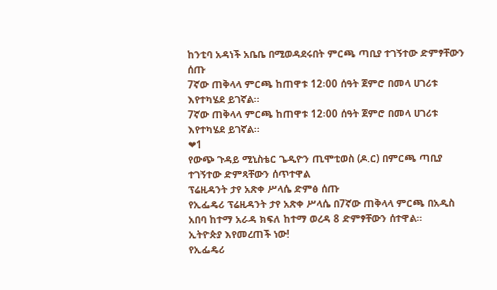ከንቲባ አዳነች አቤቤ በሚወዳደሩበት ምርጫ ጣቢያ ተገኝተው ድምፃቸውን ሰጡ
7ኛው ጠቅላላ ምርጫ ከጠዋቱ 12፡00 ሰዓት ጀምሮ በመላ ሀገሪቱ እየተካሄደ ይገኛል፡፡
7ኛው ጠቅላላ ምርጫ ከጠዋቱ 12፡00 ሰዓት ጀምሮ በመላ ሀገሪቱ እየተካሄደ ይገኛል፡፡
❤1
የውጭ ጉዳይ ሚኒስቴር ጌዲዮን ጢሞቲወስ (ዶ.ር) በምርጫ ጣቢያ ተገኝተው ድምጻቸውን ሰጥተዋል
ፕሬዚዳንት ታየ አጽቀ ሥላሴ ድምፅ ሰጡ
የኢፌዴሪ ፕሬዚዳንት ታየ አጽቀ ሥላሴ በ7ኛው ጠቅላላ ምርጫ በአዲስ አበባ ከተማ አራዳ ክፍለ ከተማ ወረዳ 8 ድምፃቸውን ሰተዋል።
ኢትዮጵያ እየመረጠች ነው!
የኢፌዴሪ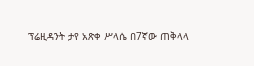ፕሬዚዳንት ታየ አጽቀ ሥላሴ በ7ኛው ጠቅላላ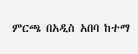ምርጫ በአዲስ አበባ ከተማ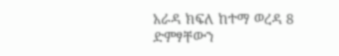አራዳ ክፍለ ከተማ ወረዳ 8 ድምፃቸውን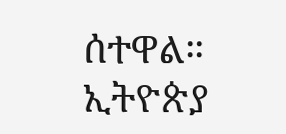ሰተዋል።
ኢትዮጵያ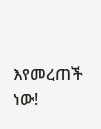እየመረጠች ነው!